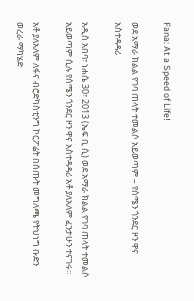Fana: At a Speed of Life!

ወደ አማራ ክልል የገባ ጠላት ተመልሶ አይወጣም – የሰሜን ጎንደር ዞን ዋና አስተዳዳሪ

አዲስ አበባ፣ ነሐሴ 30፣ 2013 (ኤፍ ቢ ሲ) ወደ አማራ ክልል የገባ ጠላት ተመልሶ አይወጣም ሲሉ የሰሜን ጎንደር ዞን ዋና አስተዳዳሪ አቶ ያለአለም ፈንታሁን ተናገሩ።

አቶ ያለአለም ለፋና ብሮድካስቲንግ ኮርፖሬት በሰጡት መግለጫ የትህነግ ቡድን ወረራ ማካሄድ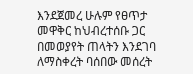እንደጀመረ ሁሉም የፀጥታ መዋቅር ከህብረተሰቡ ጋር በመወያየት ጠላትን እንደገባ ለማስቀረት ባሰበው መሰረት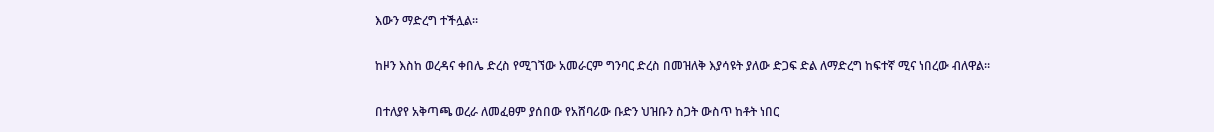እውን ማድረግ ተችሏል።

ከዞን እስከ ወረዳና ቀበሌ ድረስ የሚገኘው አመራርም ግንባር ድረስ በመዝለቅ እያሳዩት ያለው ድጋፍ ድል ለማድረግ ከፍተኛ ሚና ነበረው ብለዋል።

በተለያየ አቅጣጫ ወረራ ለመፈፀም ያሰበው የአሸባሪው ቡድን ህዝቡን ስጋት ውስጥ ከቶት ነበር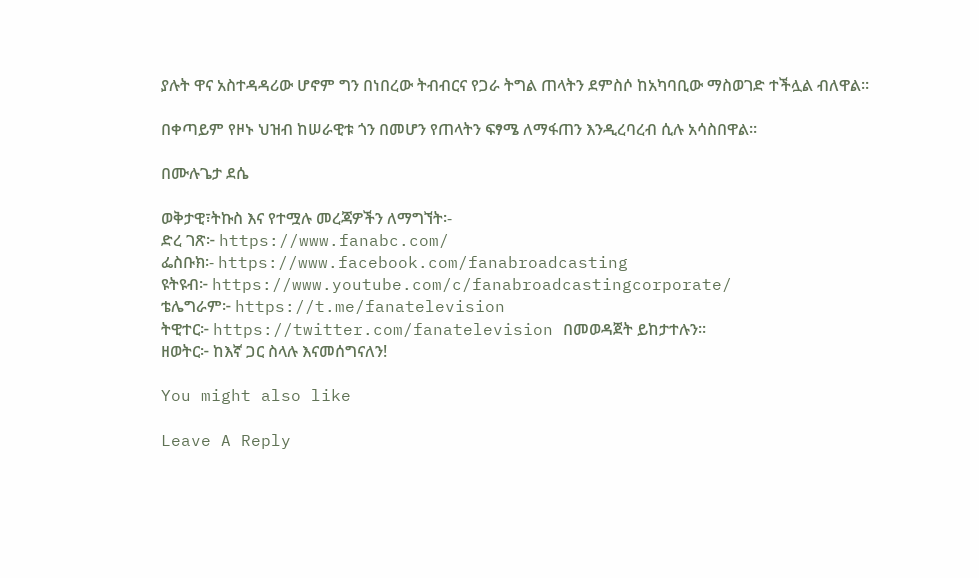ያሉት ዋና አስተዳዳሪው ሆኖም ግን በነበረው ትብብርና የጋራ ትግል ጠላትን ደምስሶ ከአካባቢው ማስወገድ ተችሏል ብለዋል።

በቀጣይም የዞኑ ህዝብ ከሠራዊቱ ጎን በመሆን የጠላትን ፍፃሜ ለማፋጠን እንዲረባረብ ሲሉ አሳስበዋል።

በሙሉጌታ ደሴ

ወቅታዊ፣ትኩስ እና የተሟሉ መረጃዎችን ለማግኘት፡-
ድረ ገጽ፦ https://www.fanabc.com/
ፌስቡክ፡- https://www.facebook.com/fanabroadcasting
ዩትዩብ፦ https://www.youtube.com/c/fanabroadcastingcorporate/
ቴሌግራም፦ https://t.me/fanatelevision
ትዊተር፦ https://twitter.com/fanatelevision በመወዳጀት ይከታተሉን፡፡
ዘወትር፦ ከእኛ ጋር ስላሉ እናመሰግናለን!

You might also like

Leave A Reply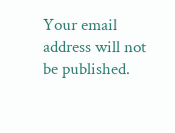Your email address will not be published.